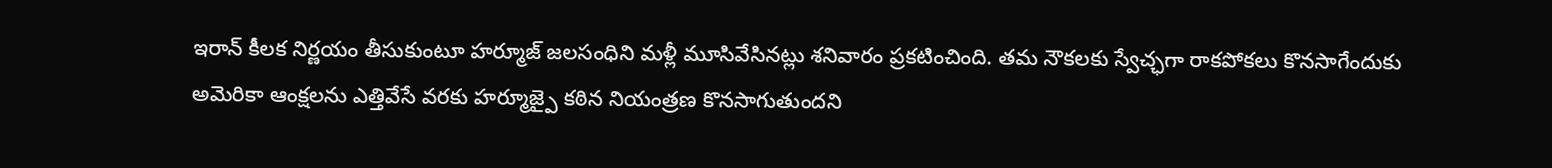ఇరాన్ కీలక నిర్ణయం తీసుకుంటూ హర్మూజ్ జలసంధిని మళ్లీ మూసివేసినట్లు శనివారం ప్రకటించింది. తమ నౌకలకు స్వేచ్ఛగా రాకపోకలు కొనసాగేందుకు అమెరికా ఆంక్షలను ఎత్తివేసే వరకు హర్మూజ్పై కఠిన నియంత్రణ కొనసాగుతుందని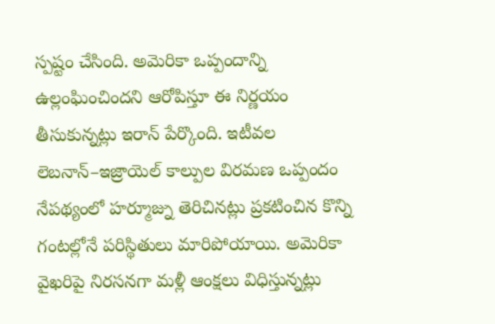స్పష్టం చేసింది. అమెరికా ఒప్పందాన్ని ఉల్లంఘించిందని ఆరోపిస్తూ ఈ నిర్ణయం తీసుకున్నట్లు ఇరాన్ పేర్కొంది. ఇటీవల లెబనాన్–ఇజ్రాయెల్ కాల్పుల విరమణ ఒప్పందం నేపథ్యంలో హర్మూజ్ను తెరిచినట్లు ప్రకటించిన కొన్ని గంటల్లోనే పరిస్థితులు మారిపోయాయి. అమెరికా వైఖరిపై నిరసనగా మళ్లీ ఆంక్షలు విధిస్తున్నట్లు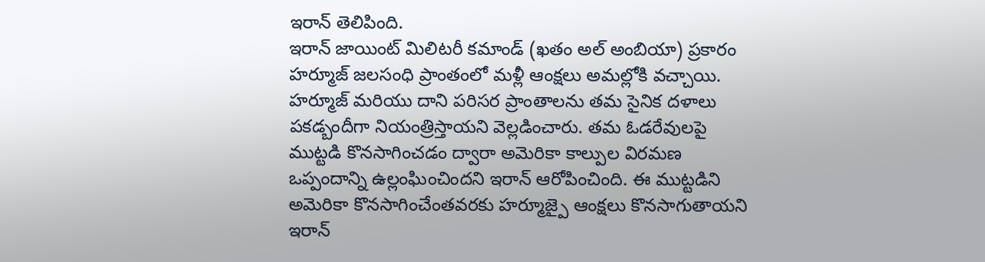ఇరాన్ తెలిపింది.
ఇరాన్ జాయింట్ మిలిటరీ కమాండ్ (ఖతం అల్ అంబియా) ప్రకారం హర్మూజ్ జలసంధి ప్రాంతంలో మళ్లీ ఆంక్షలు అమల్లోకి వచ్చాయి. హర్మూజ్ మరియు దాని పరిసర ప్రాంతాలను తమ సైనిక దళాలు పకడ్బందీగా నియంత్రిస్తాయని వెల్లడించారు. తమ ఓడరేవులపై ముట్టడి కొనసాగించడం ద్వారా అమెరికా కాల్పుల విరమణ ఒప్పందాన్ని ఉల్లంఘించిందని ఇరాన్ ఆరోపించింది. ఈ ముట్టడిని అమెరికా కొనసాగించేంతవరకు హర్మూజ్పై ఆంక్షలు కొనసాగుతాయని ఇరాన్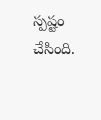స్పష్టం చేసింది.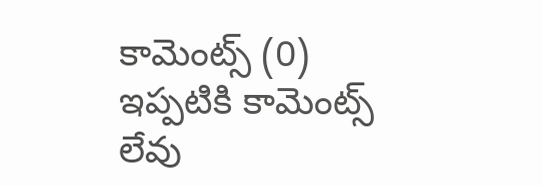కామెంట్స్ (0)
ఇప్పటికి కామెంట్స్ లేవు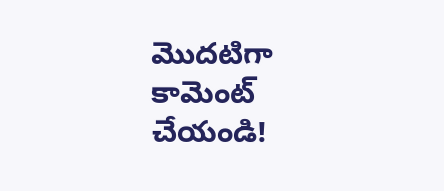మొదటిగా కామెంట్ చేయండి!